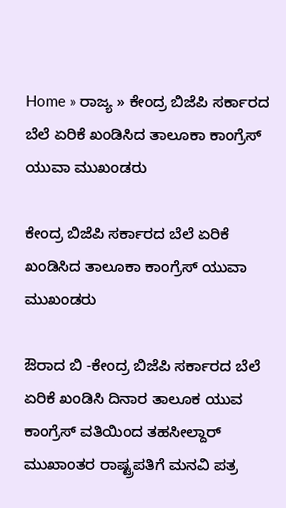Home » ರಾಜ್ಯ » ಕೇಂದ್ರ ಬಿಜೆಪಿ ಸರ್ಕಾರದ ಬೆಲೆ ಏರಿಕೆ ಖಂಡಿಸಿದ ತಾಲೂಕಾ ಕಾಂಗ್ರೆಸ್ ಯುವಾ ಮುಖಂಡರು

ಕೇಂದ್ರ ಬಿಜೆಪಿ ಸರ್ಕಾರದ ಬೆಲೆ ಏರಿಕೆ ಖಂಡಿಸಿದ ತಾಲೂಕಾ ಕಾಂಗ್ರೆಸ್ ಯುವಾ ಮುಖಂಡರು

ಔರಾದ ಬಿ -ಕೇಂದ್ರ ಬಿಜೆಪಿ ಸರ್ಕಾರದ ಬೆಲೆ ಏರಿಕೆ ಖಂಡಿಸಿ ದಿನಾರ ತಾಲೂಕ ಯುವ ಕಾಂಗ್ರೆಸ್ ವತಿಯಿಂದ ತಹಸೀಲ್ದಾರ್ ಮುಖಾಂತರ ರಾಷ್ಟ್ರಪತಿಗೆ ಮನವಿ ಪತ್ರ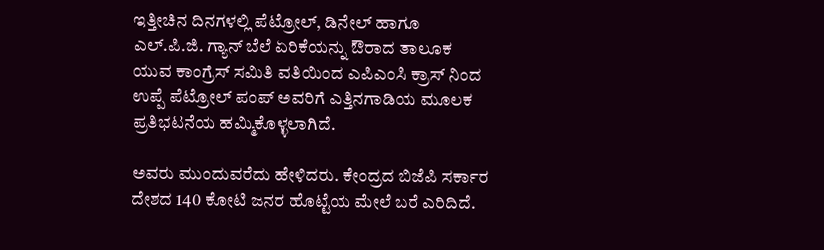ಇತ್ತೀಚಿನ ದಿನಗಳಲ್ಲಿ ಪೆಟ್ರೋಲ್, ಡಿನೇಲ್ ಹಾಗೂ ಎಲ್.ಪಿ.ಜಿ. ಗ್ಯಾನ್ ಬೆಲೆ ಏರಿಕೆಯನ್ನು ಔರಾದ ತಾಲೂಕ ಯುವ ಕಾಂಗ್ರೆಸ್ ಸಮಿತಿ ವತಿಯಿಂದ ಎಪಿಎಂಸಿ ಕ್ರಾಸ್ ನಿಂದ ಉಪ್ಪೆ ಪೆಟ್ರೋಲ್ ಪಂಪ್ ಅವರಿಗೆ ಎತ್ತಿನಗಾಡಿಯ ಮೂಲಕ ಪ್ರತಿಭಟನೆಯ ಹಮ್ಮಿಕೊಳ್ಳಲಾಗಿದೆ.

ಅವರು ಮುಂದುವರೆದು ಹೇಳಿದರು. ಕೇಂದ್ರದ ಬಿಜೆಪಿ ಸರ್ಕಾರ ದೇಶದ 140 ಕೋಟಿ ಜನರ ಹೊಟ್ಟೆಯ ಮೇಲೆ ಬರೆ ಎರಿದಿದೆ.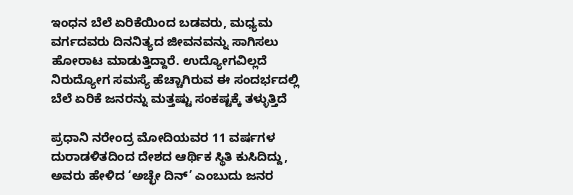ಇಂಧನ ಬೆಲೆ ಏರಿಕೆಯಿಂದ ಬಡವರು, ಮಧ್ಯಮ ವರ್ಗದವರು ದಿನನಿತ್ಯದ ಜೀವನವನ್ನು ಸಾಗಿಸಲು ಹೋರಾಟ ಮಾಡುತ್ತಿದ್ದಾರೆ. ಉದ್ಯೋಗವಿಲ್ಲದೆ ನಿರುದ್ಯೋಗ ಸಮಸ್ಯೆ ಹೆಚ್ಚಾಗಿರುವ ಈ ಸಂದರ್ಭದಲ್ಲಿ ಬೆಲೆ ಏರಿಕೆ ಜನರನ್ನು ಮತ್ತಷ್ಟು ಸಂಕಷ್ಟಕ್ಕೆ ತಳ್ಳುತ್ತಿದೆ

ಪ್ರಧಾನಿ ನರೇಂದ್ರ ಮೋದಿಯವರ 11 ವರ್ಷಗಳ ದುರಾಡಳಿತದಿಂದ ದೇಶದ ಆರ್ಥಿಕ ಸ್ಥಿತಿ ಕುಸಿದಿದ್ದು, ಅವರು ಹೇಳಿದ ‘ಅಚ್ಛೇ ದಿನ್’ ಎಂಬುದು ಜನರ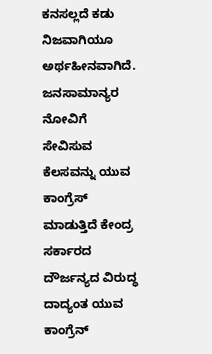ಕನಸಲ್ಲದೆ ಕಡು ನಿಜವಾಗಿಯೂ ಅರ್ಥಹೀನವಾಗಿದೆ. ಜನಸಾಮಾನ್ಯರ ನೋವಿಗೆ ಸೇವಿಸುವ ಕೆಲಸವನ್ನು ಯುವ ಕಾಂಗ್ರೆಸ್ ಮಾಡುತ್ತಿದೆ ಕೇಂದ್ರ ಸರ್ಕಾರದ ದೌರ್ಜನ್ಯದ ವಿರುದ್ಧ  ದಾದ್ಯಂತ ಯುವ ಕಾಂಗ್ರೆನ್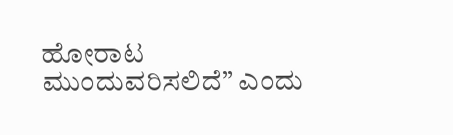ಹೋರಾಟ ಮುಂದುವರಿಸಲಿದೆ” ಎಂದು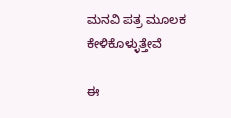ಮನವಿ ಪತ್ರ ಮೂಲಕ ಕೇಳಿಕೊಳ್ಳುತ್ತೇವೆ

ಈ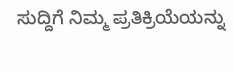ಸುದ್ದಿಗೆ ನಿಮ್ಮ ಪ್ರತಿಕ್ರಿಯೆಯನ್ನು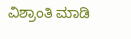ವಿಶ್ರಾಂತಿ ಮಾಡಿ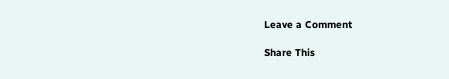Leave a Comment

Share This